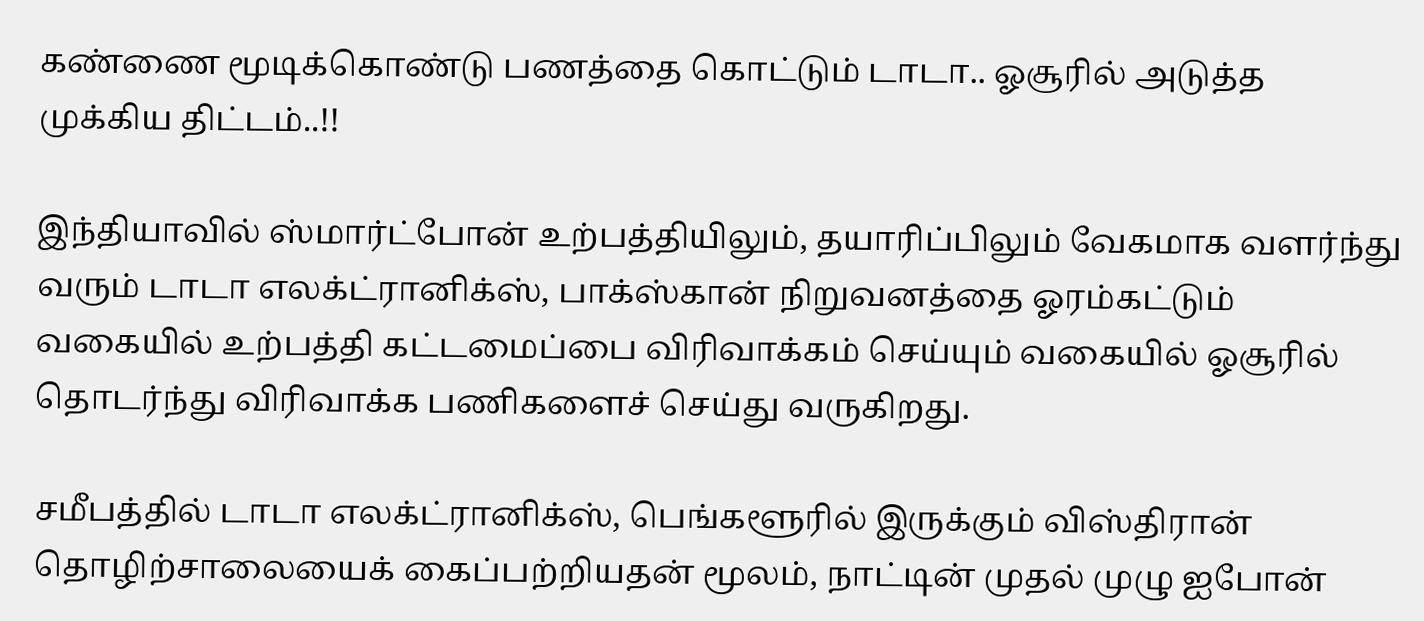கண்ணை மூடிக்கொண்டு பணத்தை கொட்டும் டாடா.. ஓசூரில் அடுத்த முக்கிய திட்டம்..!!

இந்தியாவில் ஸ்மார்ட்போன் உற்பத்தியிலும், தயாரிப்பிலும் வேகமாக வளர்ந்து வரும் டாடா எலக்ட்ரானிக்ஸ், பாக்ஸ்கான் நிறுவனத்தை ஓரம்கட்டும் வகையில் உற்பத்தி கட்டமைப்பை விரிவாக்கம் செய்யும் வகையில் ஓசூரில் தொடர்ந்து விரிவாக்க பணிகளைச் செய்து வருகிறது.

சமீபத்தில் டாடா எலக்ட்ரானிக்ஸ், பெங்களூரில் இருக்கும் விஸ்திரான் தொழிற்சாலையைக் கைப்பற்றியதன் மூலம், நாட்டின் முதல் முழு ஐபோன்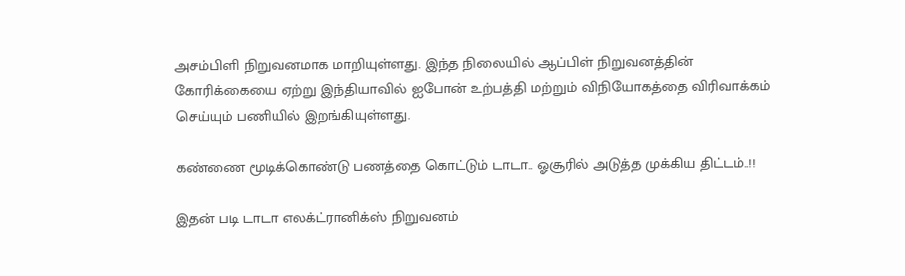அசம்பிளி நிறுவனமாக மாறியுள்ளது. இந்த நிலையில் ஆப்பிள் நிறுவனத்தின் கோரிக்கையை ஏற்று இந்தியாவில் ஐபோன் உற்பத்தி மற்றும் விநியோகத்தை விரிவாக்கம் செய்யும் பணியில் இறங்கியுள்ளது.

கண்ணை மூடிக்கொண்டு பணத்தை கொட்டும் டாடா.. ஓசூரில் அடுத்த முக்கிய திட்டம்..!!

இதன் படி டாடா எலக்ட்ரானிக்ஸ் நிறுவனம்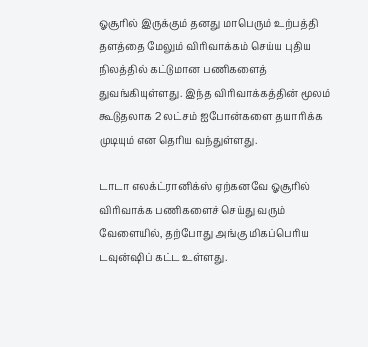ஓசூரில் இருக்கும் தனது மாபெரும் உற்பத்தி தளத்தை மேலும் விரிவாக்கம் செய்ய புதிய நிலத்தில் கட்டுமான பணிகளைத் துவங்கியுள்ளது. இந்த விரிவாக்கத்தின் மூலம் கூடுதலாக 2 லட்சம் ஐபோன்களை தயாரிக்க முடியும் என தெரிய வந்துள்ளது.

டாடா எலக்ட்ரானிக்ஸ் ஏற்கனவே ஓசூரில் விரிவாக்க பணிகளைச் செய்து வரும் வேளையில், தற்போது அங்கு மிகப்பெரிய டவுன்ஷிப் கட்ட உள்ளது.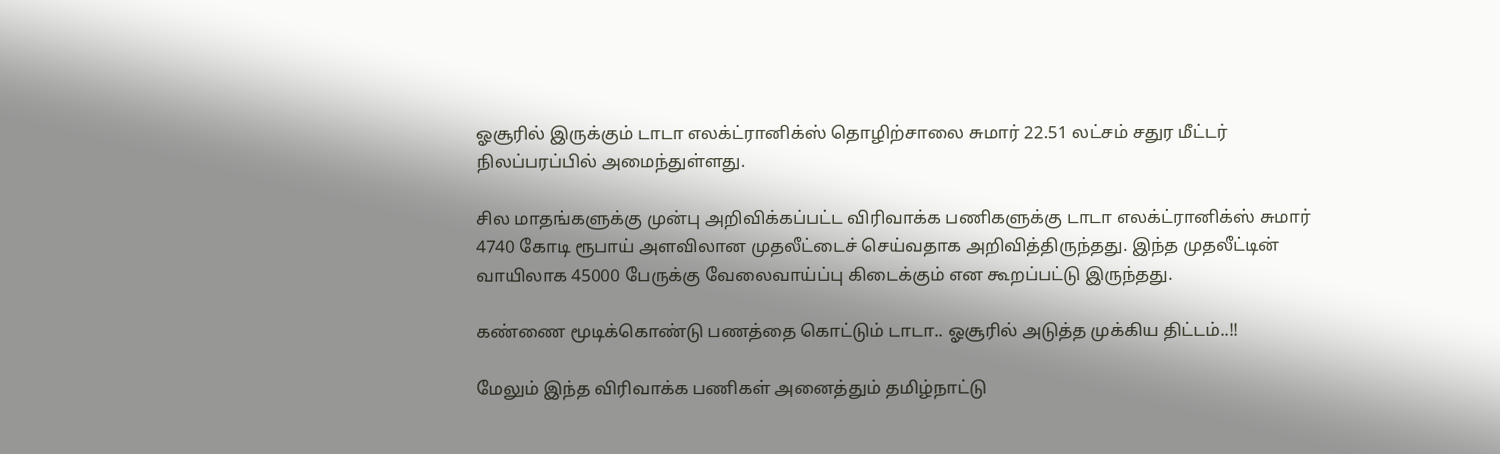ஓசூரில் இருக்கும் டாடா எலக்ட்ரானிக்ஸ் தொழிற்சாலை சுமார் 22.51 லட்சம் சதுர மீட்டர் நிலப்பரப்பில் அமைந்துள்ளது.

சில மாதங்களுக்கு முன்பு அறிவிக்கப்பட்ட விரிவாக்க பணிகளுக்கு டாடா எலக்ட்ரானிக்ஸ் சுமார் 4740 கோடி ரூபாய் அளவிலான முதலீட்டைச் செய்வதாக அறிவித்திருந்தது. இந்த முதலீட்டின் வாயிலாக 45000 பேருக்கு வேலைவாய்ப்பு கிடைக்கும் என கூறப்பட்டு இருந்தது.

கண்ணை மூடிக்கொண்டு பணத்தை கொட்டும் டாடா.. ஓசூரில் அடுத்த முக்கிய திட்டம்..!!

மேலும் இந்த விரிவாக்க பணிகள் அனைத்தும் தமிழ்நாட்டு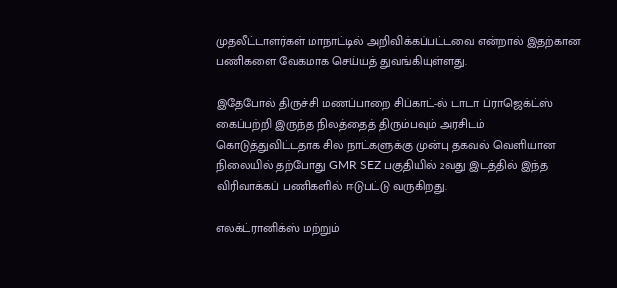முதலீட்டாளர்கள் மாநாட்டில் அறிவிக்கப்பட்டவை என்றால் இதற்கான பணிகளை வேகமாக செய்யத் துவங்கியுள்ளது.

இதேபோல் திருச்சி மணப்பாறை சிப்காட்-ல் டாடா ப்ராஜெக்ட்ஸ் கைப்பற்றி இருந்த நிலத்தைத் திரும்பவும் அரசிடம் கொடுத்துவிட்டதாக சில நாட்களுக்கு முன்பு தகவல் வெளியான நிலையில் தற்போது GMR SEZ பகுதியில் 2வது இடத்தில் இந்த விரிவாக்கப் பணிகளில் ஈடுபட்டு வருகிறது.

எலக்ட்ரானிக்ஸ் மற்றும்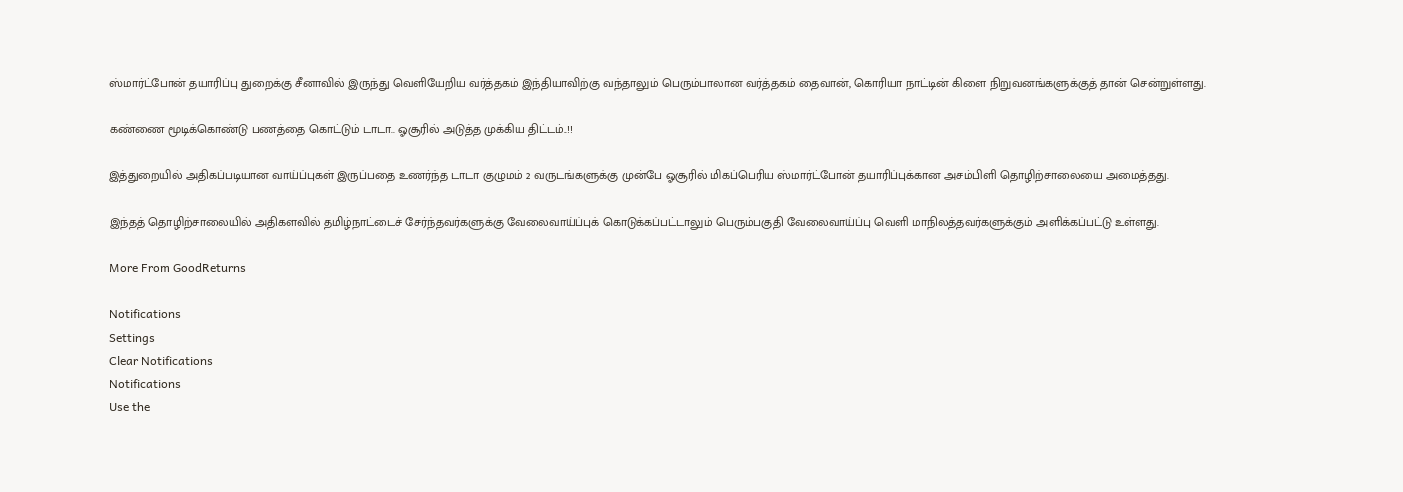ஸ்மார்ட்போன் தயாரிப்பு துறைக்கு சீனாவில் இருந்து வெளியேறிய வர்த்தகம் இந்தியாவிற்கு வந்தாலும் பெரும்பாலான வர்த்தகம் தைவான், கொரியா நாட்டின் கிளை நிறுவனங்களுக்குத் தான் சென்றுள்ளது.

கண்ணை மூடிக்கொண்டு பணத்தை கொட்டும் டாடா.. ஓசூரில் அடுத்த முக்கிய திட்டம்..!!

இத்துறையில் அதிகப்படியான வாய்ப்புகள் இருப்பதை உணர்ந்த டாடா குழுமம் 2 வருடங்களுக்கு முன்பே ஓசூரில் மிகப்பெரிய ஸ்மார்ட்போன் தயாரிப்புக்கான அசம்பிளி தொழிற்சாலையை அமைத்தது.

இந்தத் தொழிற்சாலையில் அதிகளவில் தமிழ்நாட்டைச் சேர்ந்தவர்களுக்கு வேலைவாய்ப்புக் கொடுக்கப்பட்டாலும் பெரும்பகுதி வேலைவாய்ப்பு வெளி மாநிலத்தவர்களுக்கும் அளிக்கப்பட்டு உள்ளது.

More From GoodReturns

Notifications
Settings
Clear Notifications
Notifications
Use the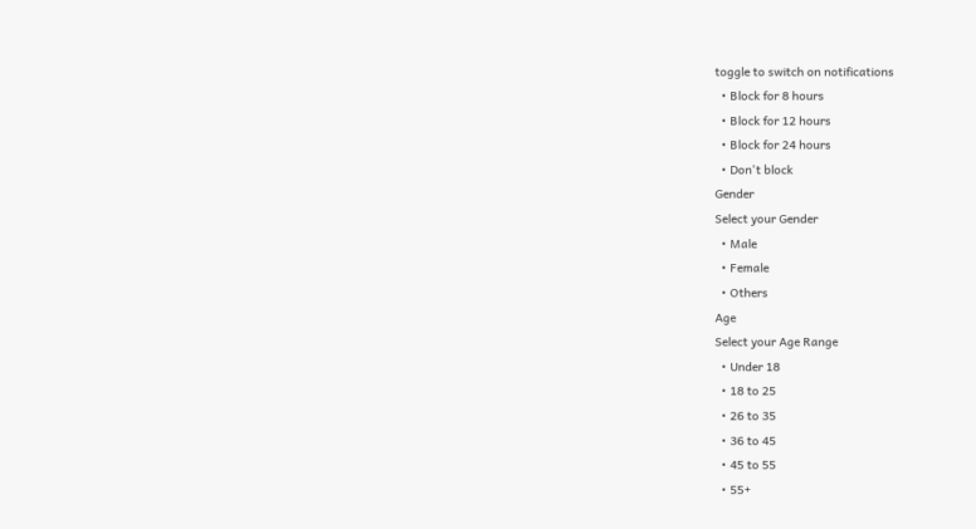toggle to switch on notifications
  • Block for 8 hours
  • Block for 12 hours
  • Block for 24 hours
  • Don't block
Gender
Select your Gender
  • Male
  • Female
  • Others
Age
Select your Age Range
  • Under 18
  • 18 to 25
  • 26 to 35
  • 36 to 45
  • 45 to 55
  • 55+